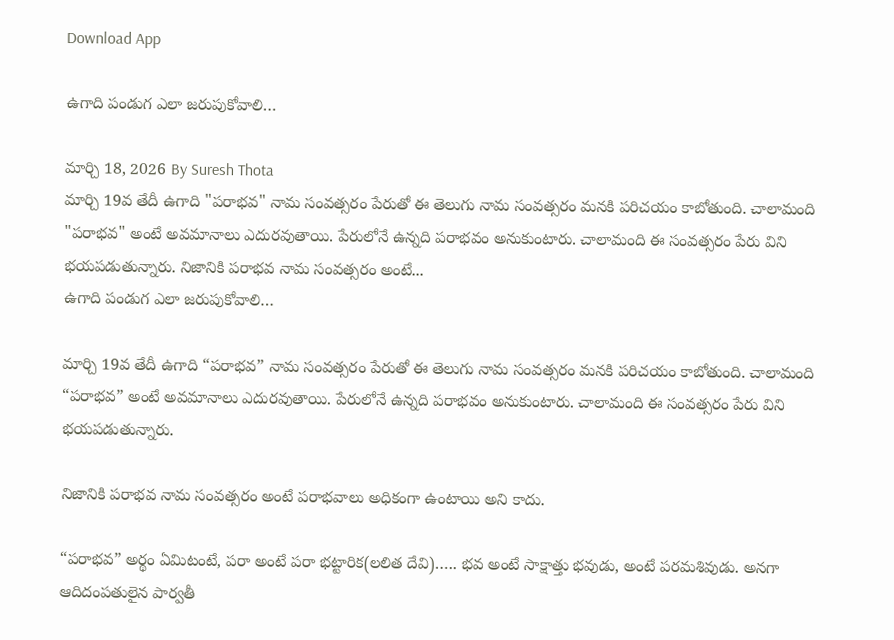Download App

ఉగాది పండుగ ఎలా జరుపుకోవాలి…

మార్చి 18, 2026 By Suresh Thota
మార్చి 19వ తేదీ ఉగాది "పరాభవ" నామ సంవత్సరం పేరుతో ఈ తెలుగు నామ సంవత్సరం మనకి పరిచయం కాబోతుంది. చాలామంది "పరాభవ" అంటే అవమానాలు ఎదురవుతాయి. పేరులోనే ఉన్నది పరాభవం అనుకుంటారు. చాలామంది ఈ సంవత్సరం పేరు విని భయపడుతున్నారు. నిజానికి పరాభవ నామ సంవత్సరం అంటే...
ఉగాది పండుగ ఎలా జరుపుకోవాలి…

మార్చి 19వ తేదీ ఉగాది “పరాభవ” నామ సంవత్సరం పేరుతో ఈ తెలుగు నామ సంవత్సరం మనకి పరిచయం కాబోతుంది. చాలామంది “పరాభవ” అంటే అవమానాలు ఎదురవుతాయి. పేరులోనే ఉన్నది పరాభవం అనుకుంటారు. చాలామంది ఈ సంవత్సరం పేరు విని భయపడుతున్నారు.

నిజానికి పరాభవ నామ సంవత్సరం అంటే పరాభవాలు అధికంగా ఉంటాయి అని కాదు.

“పరాభవ” అర్థం ఏమిటంటే, పరా అంటే పరా భట్టారిక(లలిత దేవి)….. భవ అంటే సాక్షాత్తు భవుడు, అంటే పరమశివుడు. అనగా ఆదిదంపతులైన పార్వతీ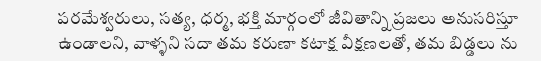పరమేశ్వరులు, సత్య, ధర్మ, భక్తి మార్గంలో జీవితాన్ని ప్రజలు అనుసరిస్తూ ఉండాలని, వాళ్ళని సదా తమ కరుణా కటాక్ష వీక్షణలతో, తమ బిడ్డలు ను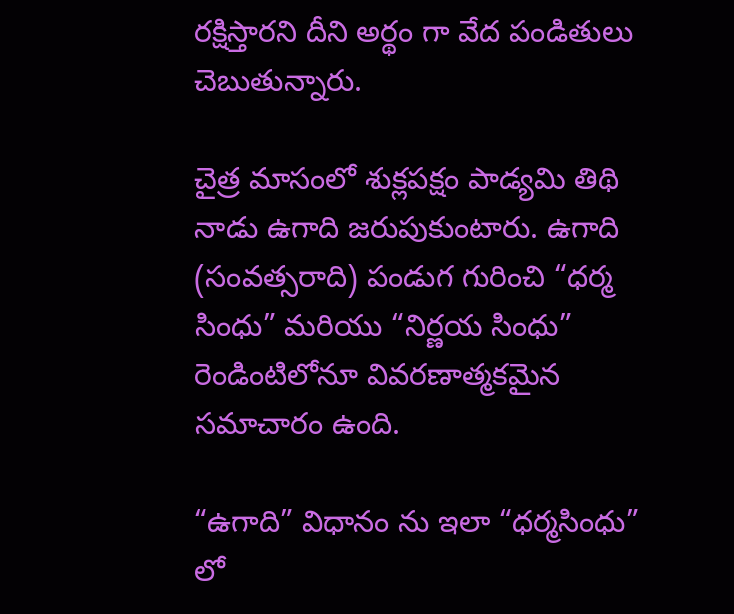రక్షిస్తారని దీని అర్థం గా వేద పండితులు చెబుతున్నారు.

చైత్ర మాసంలో శుక్లపక్షం పాడ్యమి తిథి నాడు ఉగాది జరుపుకుంటారు. ఉగాది (సంవత్సరాది) పండుగ గురించి “ధర్మ సింధు” మరియు “నిర్ణయ సింధు” రెండింటిలోనూ వివరణాత్మకమైన సమాచారం ఉంది.

“ఉగాది” విధానం ను ఇలా “ధర్మసింధు” లో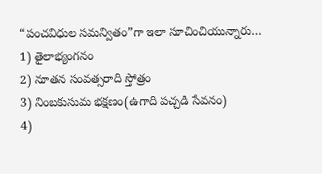“పంచవిధుల సమన్వితం”గా ఇలా సూచించియున్నారు…
1) తైలాభ్యంగనం
2) నూతన సంవత్సరాది స్తోత్రం
3) నింబకుసుమ భక్షణం(ఉగాది పచ్చడి సేవనం)
4)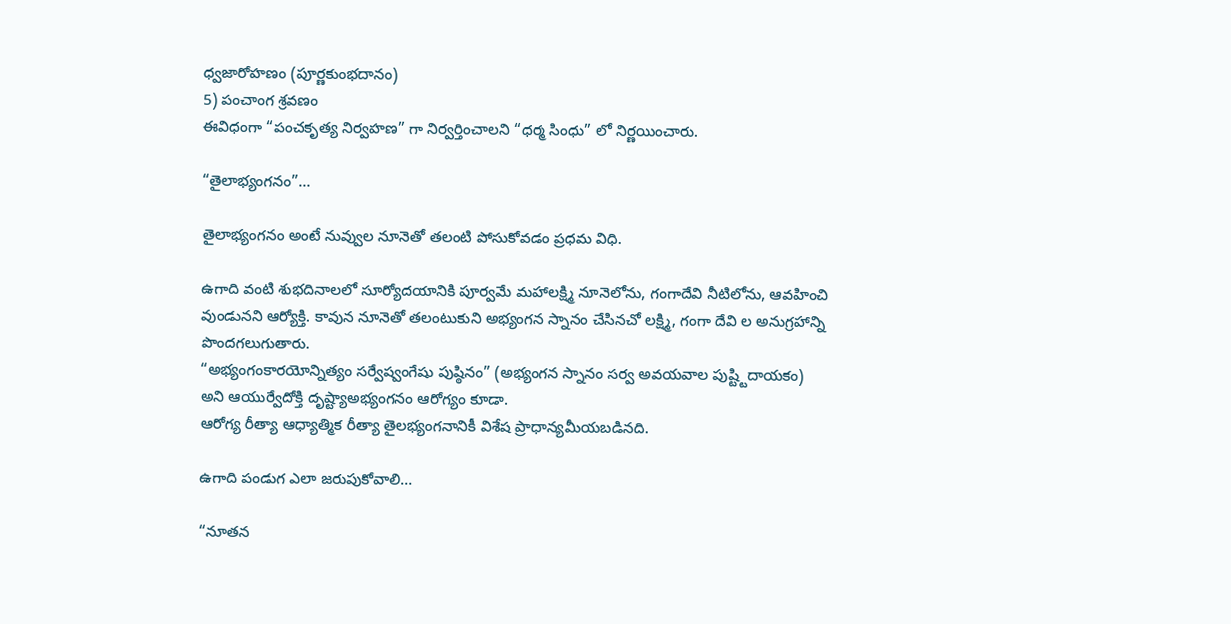ధ్వజారోహణం (పూర్ణకుంభదానం)
5) పంచాంగ శ్రవణం
ఈవిధంగా “పంచకృత్య నిర్వహణ” గా నిర్వర్తించాలని “ధర్మ సింధు” లో నిర్ణయించారు.

“తైలాభ్యంగనం”…

తైలాభ్యంగనం అంటే నువ్వుల నూనెతో తలంటి పోసుకోవడం ప్రధమ విధి.

ఉగాది వంటి శుభదినాలలో సూర్యోదయానికి పూర్వమే మహాలక్ష్మి నూనెలోను, గంగాదేవి నీటిలోను, ఆవహించి వుండునని ఆర్యోక్తి. కావున నూనెతో తలంటుకుని అభ్యంగన స్నానం చేసినచో లక్ష్మి, గంగా దేవి ల అనుగ్రహాన్ని పొందగలుగుతారు.
“అభ్యంగంకారయోన్నిత్యం సర్వేష్వంగేషు పుష్ఠినం” (అభ్యంగన స్నానం సర్వ అవయవాల పుష్ట్టిదాయకం) అని ఆయుర్వేదోక్తి దృష్ట్యాఅభ్యంగనం ఆరోగ్యం కూడా.
ఆరోగ్య రీత్యా ఆధ్యాత్మిక రీత్యా తైలభ్యంగనానికీ విశేష ప్రాధాన్యమీయబడినది.

ఉగాది పండుగ ఎలా జరుపుకోవాలి…

“నూతన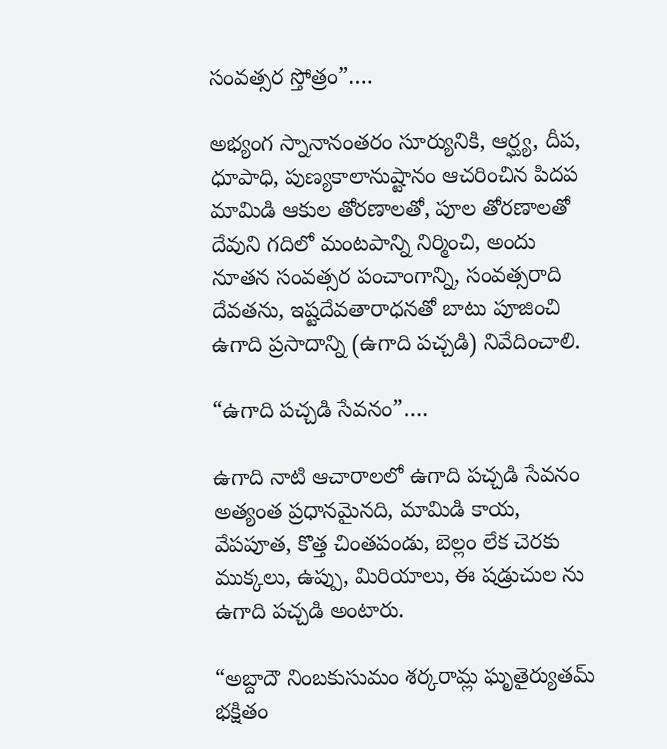సంవత్సర స్తోత్రం”….

అభ్యంగ స్నానానంతరం సూర్యునికి, ఆర్ఘ్య, దీప, ధూపాధి, పుణ్యకాలానుష్టానం ఆచరించిన పిదప మామిడి ఆకుల తోరణాలతో, పూల తోరణాలతో దేవుని గదిలో మంటపాన్ని నిర్మించి, అందు నూతన సంవత్సర పంచాంగాన్ని, సంవత్సరాది దేవతను, ఇష్టదేవతారాధనతో బాటు పూజించి ఉగాది ప్రసాదాన్ని (ఉగాది పచ్చడి) నివేదించాలి.

“ఉగాది పచ్చడి సేవనం”….

ఉగాది నాటి ఆచారాలలో ఉగాది పచ్చడి సేవనం అత్యంత ప్రధానమైనది, మామిడి కాయ, వేపపూత, కొత్త చింతపండు, బెల్లం లేక చెరకు ముక్కలు, ఉప్పు, మిరియాలు, ఈ షడ్రుచుల ను ఉగాది పచ్చడి అంటారు.

“అబ్దాదౌ నింబకుసుమం శర్కరామ్ల ఘృతైర్యుతమ్‌ భక్షితం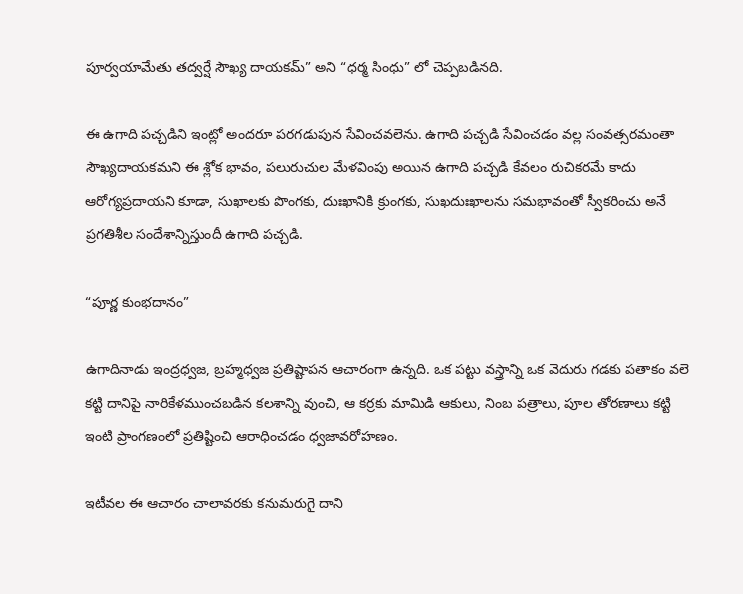పూర్వయామేతు తద్వర్షే సౌఖ్య దాయకమ్‌” అని “ధర్మ సింధు” లో చెప్పబడినది.

ఈ ఉగాది పచ్చడిని ఇంట్లో అందరూ పరగడుపున సేవించవలెను. ఉగాది పచ్చడి సేవించడం వల్ల సంవత్సరమంతా సౌఖ్యదాయకమని ఈ శ్లోక భావం, పలురుచుల మేళవింపు అయిన ఉగాది పచ్చడి కేవలం రుచికరమే కాదు ఆరోగ్యప్రదాయని కూడా, సుఖాలకు పొంగకు, దుఃఖానికి క్రుంగకు, సుఖదుఃఖాలను సమభావంతో స్వీకరించు అనే ప్రగతిశీల సందేశాన్నిస్తుందీ ఉగాది పచ్చడి.

“పూర్ణ కుంభదానం”

ఉగాదినాడు ఇంద్రధ్వజ, బ్రహ్మధ్వజ ప్రతిష్టాపన ఆచారంగా ఉన్నది. ఒక పట్టు వస్త్రాన్ని ఒక వెదురు గడకు పతాకం వలె కట్టి దానిపై నారికేళముంచబడిన కలశాన్ని వుంచి, ఆ కర్రకు మామిడి ఆకులు, నింబ పత్రాలు, పూల తోరణాలు కట్టి ఇంటి ప్రాంగణంలో ప్రతిష్టించి ఆరాధించడం ధ్వజావరోహణం.

ఇటీవల ఈ ఆచారం చాలావరకు కనుమరుగై దాని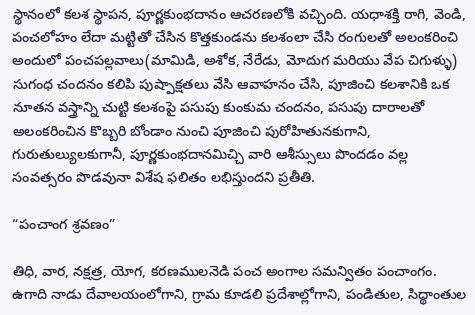స్థానంలో కలశ స్థాపన, పూర్ణకుంభదానం ఆచరణలోకి వచ్చింది. యధాశక్తి రాగి, వెండి, పంచలోహం లేదా మట్టితో చేసిన కొత్తకుండను కలశంలా చేసి రంగులతో అలంకరించి అందులో పంచపల్లవాలు(మామిడి, అశోక, నేరేడు, మోదుగ మరియు వేప చిగుళ్ళు) సుగంధ చందనం కలిపి పుష్పాక్షతలు వేసి ఆవాహనం చేసి, పూజించి కలశానికి ఒక నూతన వస్త్రాన్ని చుట్టి కలశంపై పసుపు కుంకుమ చందనం, పసుపు దారాలతో అలంకరించిన కొబ్బరి బోండాం నుంచి పూజించి పురోహితునకుగాని, గురుతుల్యులకుగానీ, పూర్ణకుంభదానమిచ్చి వారి ఆశీస్సులు పొందడం వల్ల సంవత్సరం పొడవునా విశేష ఫలితం లభిస్తుందని ప్రతీతి.

“పంచాంగ శ్రవణం”

తిధి, వార, నక్షత్ర, యోగ, కరణములనెడి పంచ అంగాల సమన్వితం పంచాంగం. ఉగాది నాడు దేవాలయంలోగాని, గ్రామ కూడలి ప్రదేశాల్లోగాని, పండితుల, సిద్థాంతుల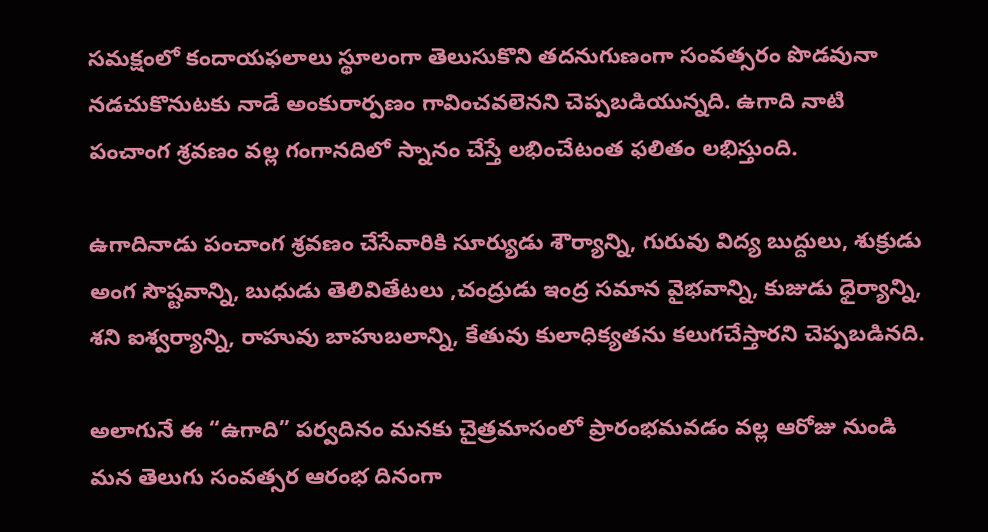సమక్షంలో కందాయఫలాలు స్థూలంగా తెలుసుకొని తదనుగుణంగా సంవత్సరం పొడవునా నడచుకొనుటకు నాడే అంకురార్పణం గావించవలెనని చెప్పబడియున్నది. ఉగాది నాటి పంచాంగ శ్రవణం వల్ల గంగానదిలో స్నానం చేస్తే లభించేటంత ఫలితం లభిస్తుంది.

ఉగాదినాడు పంచాంగ శ్రవణం చేసేవారికి సూర్యుడు శౌర్యాన్ని, గురువు విద్య బుద్దులు, శుక్రుడు అంగ సౌష్టవాన్ని, బుధుడు తెలివితేటలు ,చంద్రుడు ఇంద్ర సమాన వైభవాన్ని, కుజుడు ధైర్యాన్ని, శని ఐశ్వర్యాన్ని, రాహువు బాహుబలాన్ని, కేతువు కులాధిక్యతను కలుగచేస్తారని చెప్పబడినది.

అలాగునే ఈ “ఉగాది” పర్వదినం మనకు చైత్రమాసంలో ప్రారంభమవడం వల్ల ఆరోజు నుండి మన తెలుగు సంవత్సర ఆరంభ దినంగా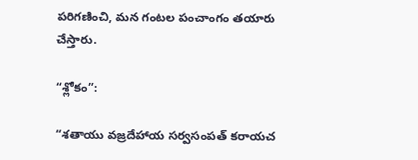పరిగణించి, మన గంటల పంచాంగం తయారు చేస్తారు.

“శ్లోకం”:

“శతాయు వజ్రదేహాయ సర్వసంపత్‌ కరాయచ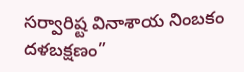సర్వారిష్ట వినాశాయ నింబకం దళబక్షణం”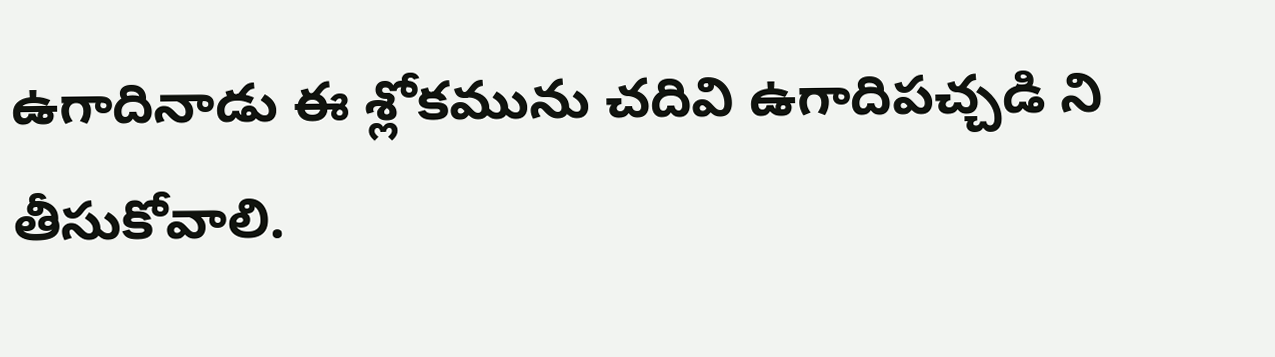ఉగాదినాడు ఈ శ్లోకమును చదివి ఉగాదిపచ్చడి ని తీసుకోవాలి.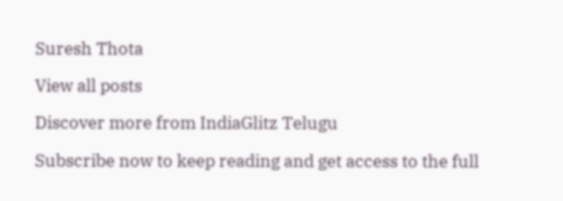Suresh Thota

View all posts

Discover more from IndiaGlitz Telugu

Subscribe now to keep reading and get access to the full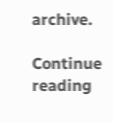archive.

Continue reading